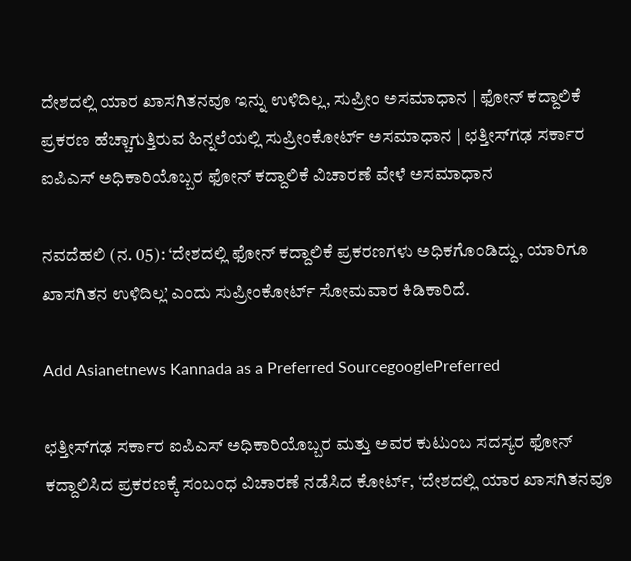ದೇಶದಲ್ಲಿ ಯಾರ ಖಾಸಗಿತನವೂ ಇನ್ನು ಉಳಿದಿಲ್ಲ, ಸುಪ್ರೀಂ ಅಸಮಾಧಾನ | ಫೋನ್ ಕದ್ದಾಲಿಕೆ ಪ್ರಕರಣ ಹೆಚ್ಚಾಗುತ್ತಿರುವ ಹಿನ್ನಲೆಯಲ್ಲಿ ಸುಪ್ರೀಂಕೋರ್ಟ್ ಅಸಮಾಧಾನ | ಛತ್ತೀಸ್‌ಗಢ ಸರ್ಕಾರ ಐಪಿಎಸ್‌ ಅಧಿಕಾರಿಯೊಬ್ಬರ ಫೋನ್ ಕದ್ದಾಲಿಕೆ ವಿಚಾರಣೆ ವೇಳೆ ಅಸಮಾಧಾನ

ನವದೆಹಲಿ (ನ. 05): ‘ದೇಶದಲ್ಲಿ ಫೋನ್‌ ಕದ್ದಾಲಿಕೆ ಪ್ರಕರಣಗಳು ಅಧಿಕಗೊಂಡಿದ್ದು, ಯಾರಿಗೂ ಖಾಸಗಿತನ ಉಳಿದಿಲ್ಲ’ ಎಂದು ಸುಪ್ರೀಂಕೋರ್ಟ್‌ ಸೋಮವಾರ ಕಿಡಿಕಾರಿದೆ.

Add Asianetnews Kannada as a Preferred SourcegooglePreferred

ಛತ್ತೀಸ್‌ಗಢ ಸರ್ಕಾರ ಐಪಿಎಸ್‌ ಅಧಿಕಾರಿಯೊಬ್ಬರ ಮತ್ತು ಅವರ ಕುಟುಂಬ ಸದಸ್ಯರ ಫೋನ್‌ ಕದ್ದಾಲಿಸಿದ ಪ್ರಕರಣಕ್ಕೆ ಸಂಬಂಧ ವಿಚಾರಣೆ ನಡೆಸಿದ ಕೋರ್ಟ್‌, ‘ದೇಶದಲ್ಲಿ ಯಾರ ಖಾಸಗಿತನವೂ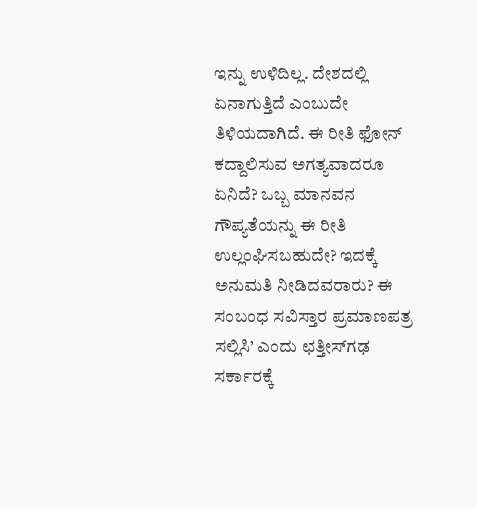ಇನ್ನು ಉಳಿದಿಲ್ಲ. ದೇಶದಲ್ಲಿ ಏನಾಗುತ್ತಿದೆ ಎಂಬುದೇ ತಿಳಿಯದಾಗಿದೆ. ಈ ರೀತಿ ಫೋನ್‌ ಕದ್ದಾಲಿಸುವ ಅಗತ್ಯವಾದರೂ ಏನಿದೆ? ಒಬ್ಬ ಮಾನವನ ಗೌಪ್ಯತೆಯನ್ನು ಈ ರೀತಿ ಉಲ್ಲಂಘಿಸಬಹುದೇ? ಇದಕ್ಕೆ ಅನುಮತಿ ನೀಡಿದವರಾರು? ಈ ಸಂಬಂಧ ಸವಿಸ್ತಾರ ಪ್ರಮಾಣಪತ್ರ ಸಲ್ಲಿಸಿ’ ಎಂದು ಛತ್ತೀಸ್‌ಗಢ ಸರ್ಕಾರಕ್ಕೆ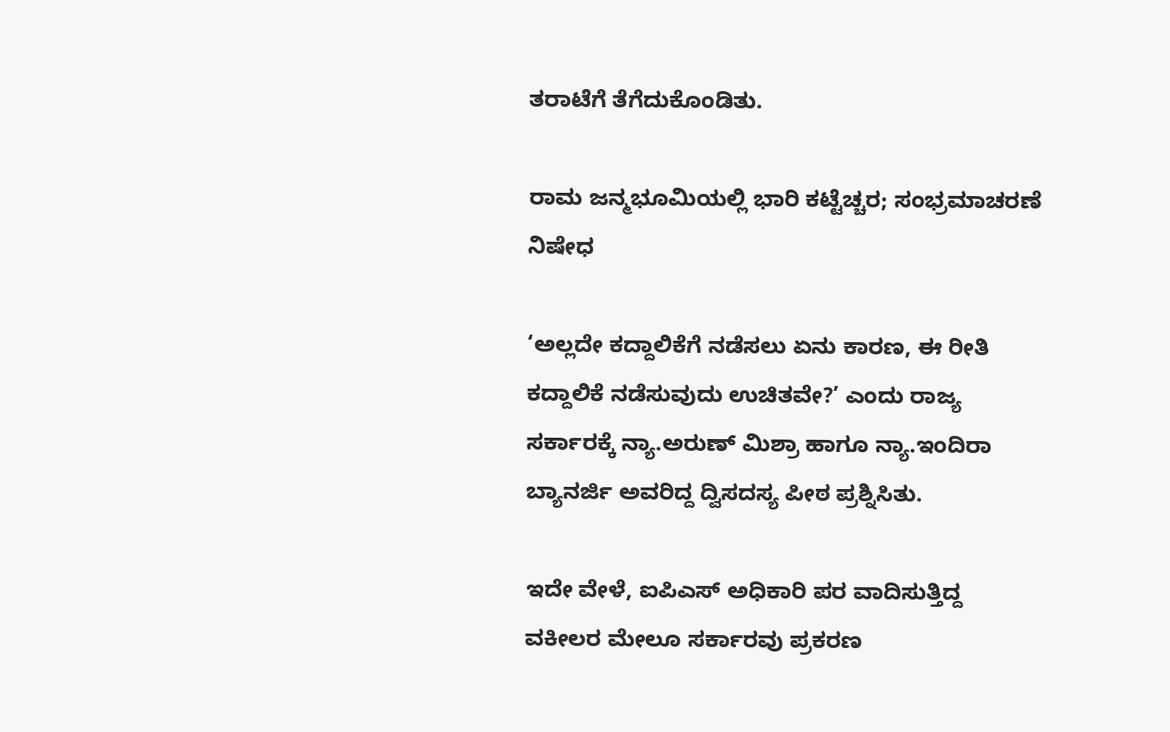ತರಾಟೆಗೆ ತೆಗೆದುಕೊಂಡಿತು.

ರಾಮ ಜನ್ಮಭೂಮಿಯಲ್ಲಿ ಭಾರಿ ಕಟ್ಟೆಚ್ಚರ; ಸಂಭ್ರಮಾಚರಣೆ ನಿಷೇಧ

‘ಅಲ್ಲದೇ ಕದ್ದಾಲಿಕೆಗೆ ನಡೆಸಲು ಏನು ಕಾರಣ, ಈ ರೀತಿ ಕದ್ದಾಲಿಕೆ ನಡೆಸುವುದು ಉಚಿತವೇ?’ ಎಂದು ರಾಜ್ಯ ಸರ್ಕಾರಕ್ಕೆ ನ್ಯಾ.ಅರುಣ್‌ ಮಿಶ್ರಾ ಹಾಗೂ ನ್ಯಾ.ಇಂದಿರಾ ಬ್ಯಾನರ್ಜಿ ಅವರಿದ್ದ ದ್ವಿಸದಸ್ಯ ಪೀಠ ಪ್ರಶ್ನಿಸಿತು.

ಇದೇ ವೇಳೆ, ಐಪಿಎಸ್‌ ಅಧಿಕಾರಿ ಪರ ವಾದಿಸುತ್ತಿದ್ದ ವಕೀಲರ ಮೇಲೂ ಸರ್ಕಾರವು ಪ್ರಕರಣ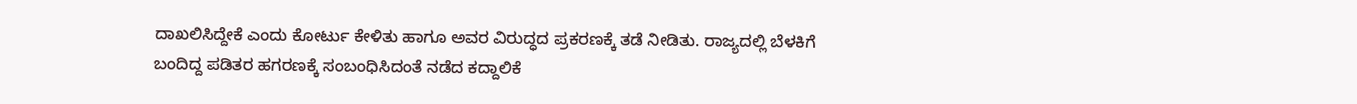ದಾಖಲಿಸಿದ್ದೇಕೆ ಎಂದು ಕೋರ್ಟು ಕೇಳಿತು ಹಾಗೂ ಅವರ ವಿರುದ್ಧದ ಪ್ರಕರಣಕ್ಕೆ ತಡೆ ನೀಡಿತು. ರಾಜ್ಯದಲ್ಲಿ ಬೆಳಕಿಗೆ ಬಂದಿದ್ದ ಪಡಿತರ ಹಗರಣಕ್ಕೆ ಸಂಬಂಧಿಸಿದಂತೆ ನಡೆದ ಕದ್ದಾಲಿಕೆ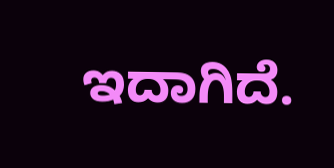ಇದಾಗಿದೆ.